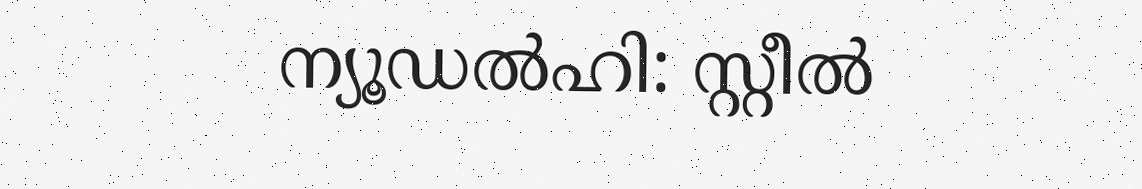ന്യൂഡൽഹി: സ്റ്റീൽ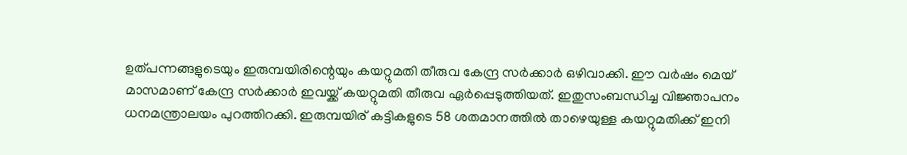ഉത്പന്നങ്ങളുടെയും ഇരുമ്പയിരിന്റെയും കയറ്റുമതി തീരുവ കേന്ദ്ര സർക്കാർ ഒഴിവാക്കി. ഈ വർഷം മെയ് മാസമാണ് കേന്ദ്ര സർക്കാർ ഇവയ്ക്ക് കയറ്റുമതി തീരുവ ഏർപ്പെടുത്തിയത്. ഇതുസംബന്ധിച്ച വിജ്ഞാപനം ധനമന്ത്രാലയം പുറത്തിറക്കി. ഇരുമ്പയിര് കട്ടികളുടെ 58 ശതമാനത്തിൽ താഴെയുള്ള കയറ്റുമതിക്ക് ഇനി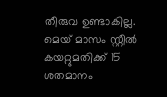തീരുവ ഉണ്ടാകില്ല.
മെയ് മാസം സ്റ്റീൽ കയറ്റുമതിക്ക് 15 ശതമാനം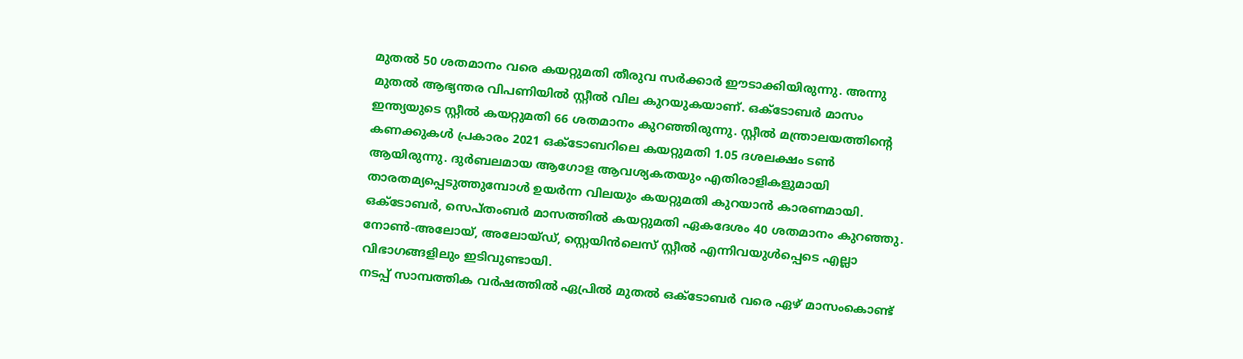മുതൽ 50 ശതമാനം വരെ കയറ്റുമതി തീരുവ സർക്കാർ ഈടാക്കിയിരുന്നു. അന്നു മുതൽ ആഭ്യന്തര വിപണിയിൽ സ്റ്റീൽ വില കുറയുകയാണ്. ഒക്ടോബർ മാസം ഇന്ത്യയുടെ സ്റ്റീൽ കയറ്റുമതി 66 ശതമാനം കുറഞ്ഞിരുന്നു. സ്റ്റീൽ മന്ത്രാലയത്തിന്റെ കണക്കുകൾ പ്രകാരം 2021 ഒക്ടോബറിലെ കയറ്റുമതി 1.05 ദശലക്ഷം ടൺ ആയിരുന്നു. ദുർബലമായ ആഗോള ആവശ്യകതയും എതിരാളികളുമായി താരതമ്യപ്പെടുത്തുമ്പോൾ ഉയർന്ന വിലയും കയറ്റുമതി കുറയാൻ കാരണമായി. ഒക്ടോബർ, സെപ്തംബർ മാസത്തിൽ കയറ്റുമതി ഏകദേശം 40 ശതമാനം കുറഞ്ഞു. നോൺ-അലോയ്, അലോയ്ഡ്, സ്റ്റെയിൻലെസ് സ്റ്റീൽ എന്നിവയുൾപ്പെടെ എല്ലാ വിഭാഗങ്ങളിലും ഇടിവുണ്ടായി.
നടപ്പ് സാമ്പത്തിക വർഷത്തിൽ ഏപ്രിൽ മുതൽ ഒക്ടോബർ വരെ ഏഴ് മാസംകൊണ്ട്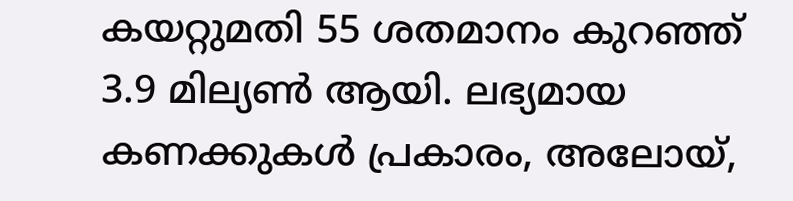കയറ്റുമതി 55 ശതമാനം കുറഞ്ഞ് 3.9 മില്യൺ ആയി. ലഭ്യമായ കണക്കുകൾ പ്രകാരം, അലോയ്,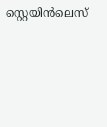സ്റ്റെയിൻലെസ്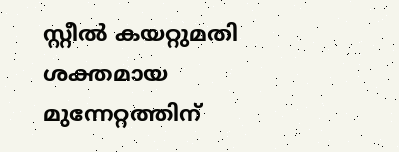സ്റ്റീൽ കയറ്റുമതി ശക്തമായ മുന്നേറ്റത്തിന്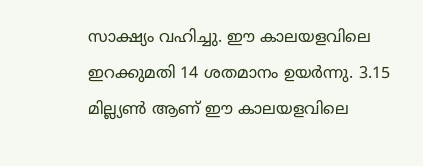സാക്ഷ്യം വഹിച്ചു. ഈ കാലയളവിലെ ഇറക്കുമതി 14 ശതമാനം ഉയർന്നു. 3.15 മില്ല്യൺ ആണ് ഈ കാലയളവിലെ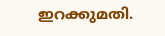ഇറക്കുമതി.